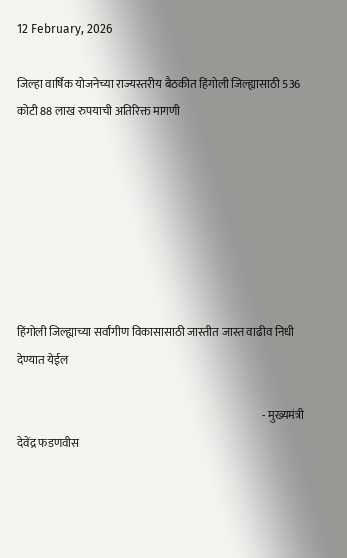12 February, 2026

जिल्हा वार्षिक योजनेच्या राज्यस्तरीय बैठकीत हिंगोली जिल्ह्यासाठी 536 कोटी 88 लाख रुपयाची अतिरिक्त मागणी







हिंगोली जिल्ह्याच्या सर्वांगीण विकासासाठी जास्तीत जास्त वाढीव निधी देण्यात येईल

                                                                                                            - मुख्यमंत्री देवेंद्र फडणवीस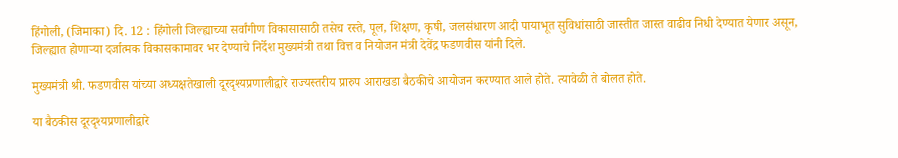हिंगोली, (जिमाका) दि. 12 : हिंगोली जिल्ह्याच्या सर्वांगीण विकासासाठी तसेच रस्ते, पूल, शिक्षण, कृषी, जलसंधारण आदी पायाभूत सुविधांसाठी जास्तीत जास्त वाढीव निधी देण्यात येणार असून, जिल्ह्यात होणाऱ्या दर्जात्मक विकासकामावर भर देण्याचे निर्देश मुख्यमंत्री तथा वित्त व नियोजन मंत्री देवेंद्र फडणवीस यांनी दिले.

मुख्यमंत्री श्री. फडणवीस यांच्या अध्यक्षतेखाली दूरदृश्यप्रणालीद्वारे राज्यस्तरीय प्रारुप आराखडा बैठकीचे आयोजन करण्यात आले होते. त्यावेळी ते बोलत होते.

या बैठकीस दूरदृश्यप्रणालीद्वारे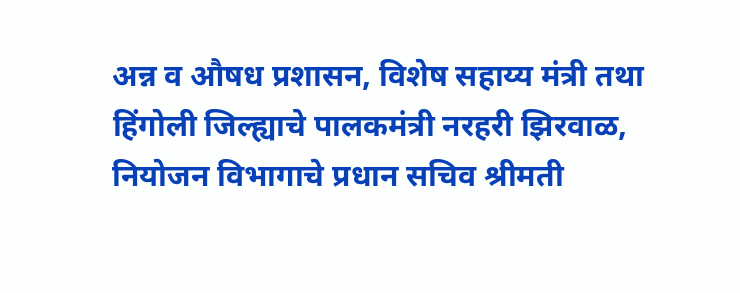अन्न व औषध प्रशासन, विशेष सहाय्य मंत्री तथा हिंगोली जिल्ह्याचे पालकमंत्री नरहरी झिरवाळ, नियोजन विभागाचे प्रधान सचिव श्रीमती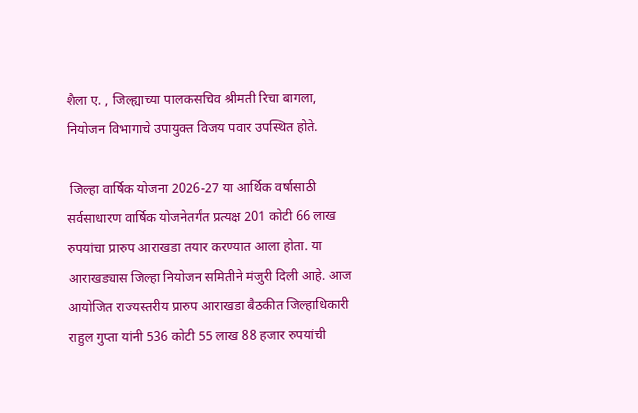शैला ए. , जिल्ह्याच्या पालकसचिव श्रीमती रिचा बागला, नियोजन विभागाचे उपायुक्त विजय पवार उपस्थित होते.

 जिल्हा वार्षिक योजना 2026-27 या आर्थिक वर्षासाठी सर्वसाधारण वार्षिक योजनेतर्गंत प्रत्यक्ष 201 कोटी 66 लाख रुपयांचा प्रारुप आराखडा तयार करण्यात आला होता. या आराखड्यास जिल्हा नियोजन समितीने मंजुरी दिली आहे. आज आयोजित राज्यस्तरीय प्रारुप आराखडा बैठकीत जिल्हाधिकारी राहुल गुप्ता यांनी 536 कोटी 55 लाख 88 हजार रुपयांची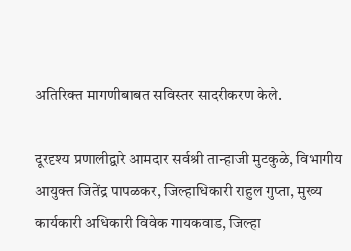अतिरिक्त मागणीबाबत सविस्तर सादरीकरण केले.

दूरदृश्य प्रणालीद्वारे आमदार सर्वश्री तान्हाजी मुटकुळे, विभागीय आयुक्त जितेंद्र पापळकर, जिल्हाधिकारी राहुल गुप्ता, मुख्य कार्यकारी अधिकारी विवेक गायकवाड, जिल्हा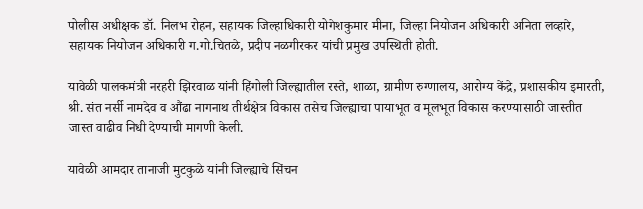पोलीस अधीक्षक डॉ. निलभ रोहन, सहायक जिल्हाधिकारी योगेशकुमार मीना, जिल्हा नियोजन अधिकारी अनिता लव्हारे, सहायक नियोजन अधिकारी ग.गो.चितळे, प्रदीप नळगीरकर यांची प्रमुख उपस्थिती होती.

यावेळी पालकमंत्री नरहरी झिरवाळ यांनी हिंगोली जिल्ह्यातील रस्ते, शाळा, ग्रामीण रुग्णालय, आरोग्य केंद्रे, प्रशासकीय इमारती, श्री. संत नर्सी नामदेव व औंढा नागनाथ तीर्थक्षेत्र विकास तसेच जिल्ह्याचा पायाभूत व मूलभूत विकास करण्यासाठी जास्तीत जास्त वाढीव निधी देण्याची मागणी केली.

यावेळी आमदार तानाजी मुटकुळे यांनी जिल्ह्याचे सिंचन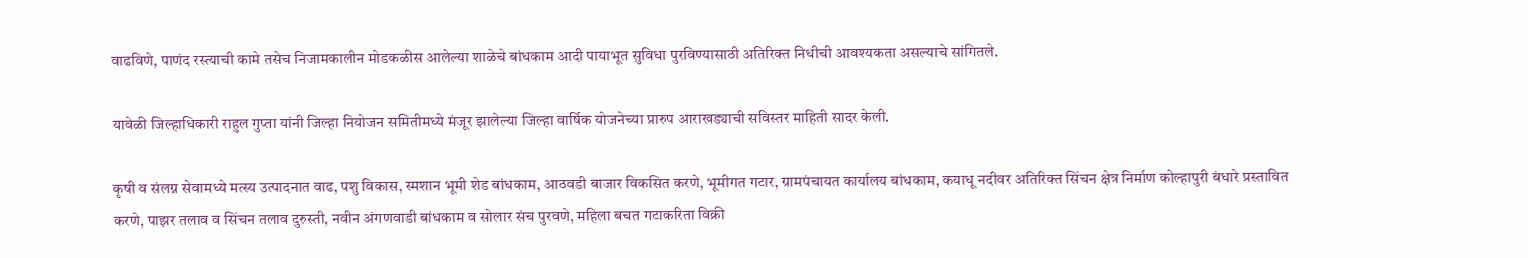वाढविणे, पाणंद रस्त्याची कामे तसेच निजामकालीन मोडकळीस आलेल्या शाळेचे बांधकाम आदी पायाभूत सुविधा पुरविण्यासाठी अतिरिक्त निधीची आवश्यकता असल्याचे सांगितले.

यावेळी जिल्हाधिकारी राहुल गुप्ता यांनी जिल्हा नियोजन समितीमध्ये मंजूर झालेल्या जिल्हा वार्षिक योजनेच्या प्रारुप आराखड्याची सविस्तर माहिती सादर केली.

कृषी व संलग्न सेवामध्ये मत्स्य उत्पादनात वाढ, पशु विकास, स्मशान भूमी शेड बांधकाम, आठवडी बाजार विकसित करणे, भूमीगत गटार, ग्रामपंचायत कार्यालय बांधकाम, कयाधू नदीवर अतिरिक्त सिंचन क्षेत्र निर्माण कोल्हापुरी बंधारे प्रस्तावित करणे, पाझर तलाव व सिंचन तलाव दुरुस्ती, नवीन अंगणवाडी बांधकाम व सोलार संच पुरवणे, महिला बचत गटाकरिता विक्री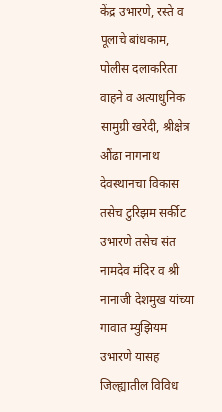केंद्र उभारणे, रस्ते व पूलाचे बांधकाम, पोलीस दलाकरिता वाहने व अत्याधुनिक सामुग्री खरेदी, श्रीक्षेत्र औंढा नागनाथ देवस्थानचा विकास तसेच टुरिझम सर्कीट उभारणे तसेच संत नामदेव मंदिर व श्री नानाजी देशमुख यांच्या गावात म्युझियम उभारणे यासह जिल्ह्यातील विविध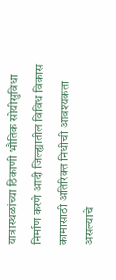यात्रास्थळांच्या ठिकाणी भौतिक सोयीसुविधा निर्माण करणे आदी जिल्ह्यातील विविध विकास कामासाठी अतिरिक्त निधीची आवश्यकता असल्याचे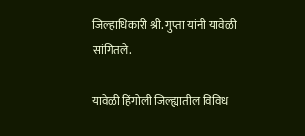जिल्हाधिकारी श्री. गुप्ता यांनी यावेळी सांगितले.

यावेळी हिंगोली जिल्ह्यातील विविध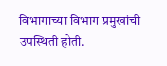विभागाच्या विभाग प्रमुखांची उपस्थिती होती.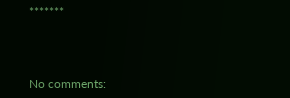*******



No comments: